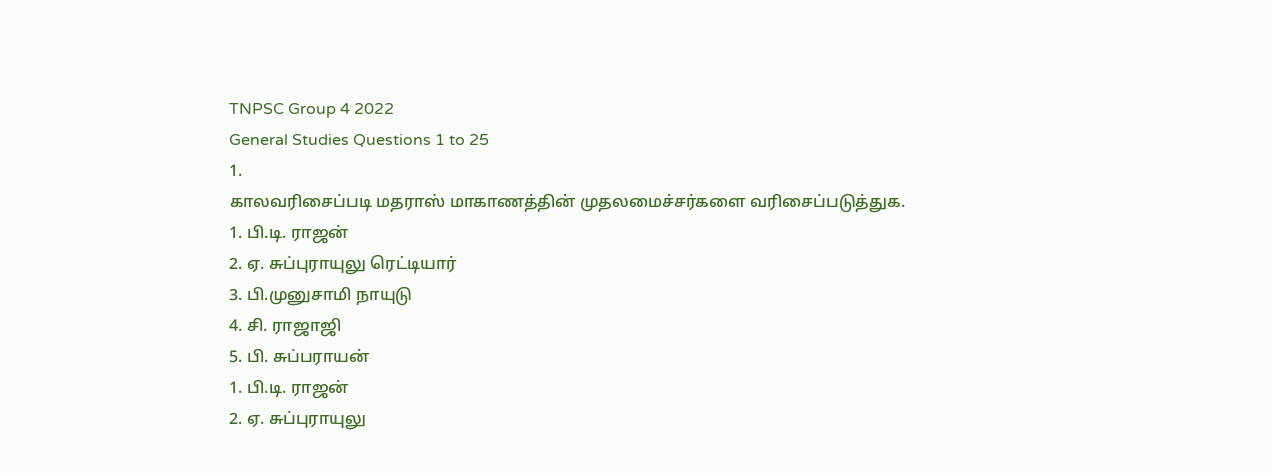TNPSC Group 4 2022
General Studies Questions 1 to 25
1.
காலவரிசைப்படி மதராஸ் மாகாணத்தின் முதலமைச்சர்களை வரிசைப்படுத்துக.
1. பி.டி. ராஜன்
2. ஏ. சுப்புராயுலு ரெட்டியார்
3. பி.முனுசாமி நாயுடு
4. சி. ராஜாஜி
5. பி. சுப்பராயன்
1. பி.டி. ராஜன்
2. ஏ. சுப்புராயுலு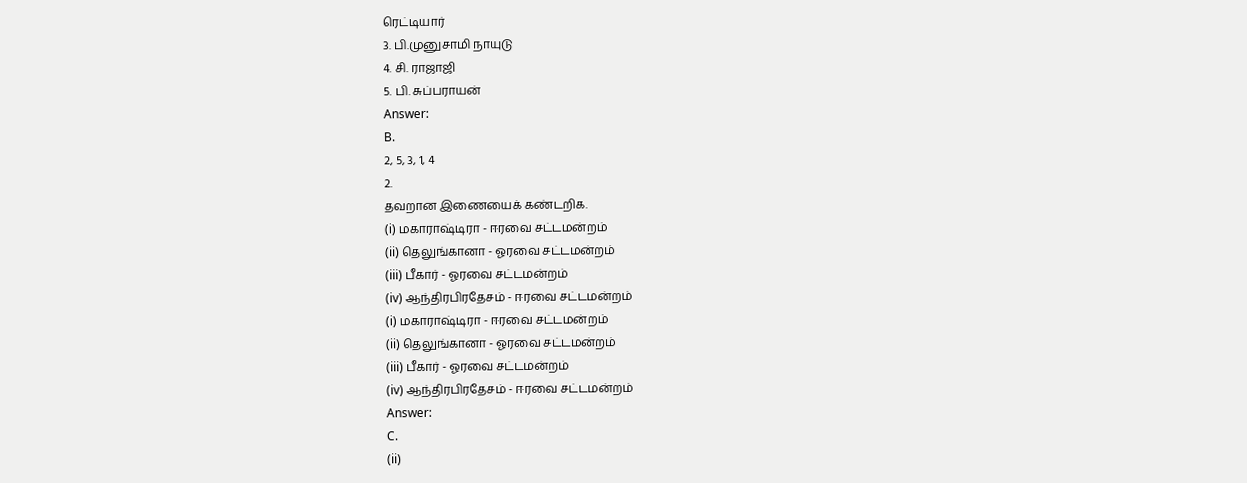ரெட்டியார்
3. பி.முனுசாமி நாயுடு
4. சி. ராஜாஜி
5. பி. சுப்பராயன்
Answer:
B.
2, 5, 3, 1, 4
2.
தவறான இணையைக் கண்டறிக.
(i) மகாராஷ்டிரா - ஈரவை சட்டமன்றம்
(ii) தெலுங்கானா - ஓரவை சட்டமன்றம்
(iii) பீகார் - ஓரவை சட்டமன்றம்
(iv) ஆந்திரபிரதேசம் - ஈரவை சட்டமன்றம்
(i) மகாராஷ்டிரா - ஈரவை சட்டமன்றம்
(ii) தெலுங்கானா - ஓரவை சட்டமன்றம்
(iii) பீகார் - ஓரவை சட்டமன்றம்
(iv) ஆந்திரபிரதேசம் - ஈரவை சட்டமன்றம்
Answer:
C.
(ii)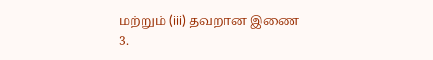மற்றும் (iii) தவறான இணை
3.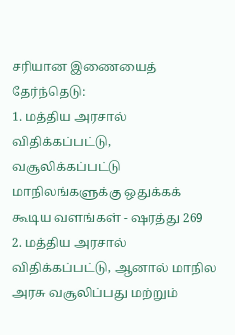சரியான இணையைத் தேர்ந்தெடு:
1. மத்திய அரசால் விதிக்கப்பட்டு, வசூலிக்கப்பட்டு மாநிலங்களுக்கு ஒதுக்கக் கூடிய வளங்கள் - ஷரத்து 269
2. மத்திய அரசால் விதிக்கப்பட்டு, ஆனால் மாநில அரசு வசூலிப்பது மற்றும்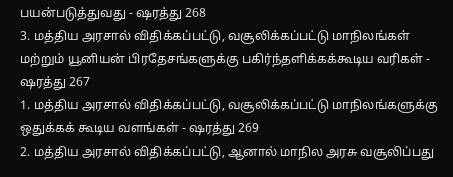பயன்படுத்துவது - ஷரத்து 268
3. மத்திய அரசால் விதிக்கப்பட்டு, வசூலிக்கப்பட்டு மாநிலங்கள் மற்றும் யூனியன் பிரதேசங்களுக்கு பகிர்ந்தளிக்கக்கூடிய வரிகள் - ஷரத்து 267
1. மத்திய அரசால் விதிக்கப்பட்டு, வசூலிக்கப்பட்டு மாநிலங்களுக்கு ஒதுக்கக் கூடிய வளங்கள் - ஷரத்து 269
2. மத்திய அரசால் விதிக்கப்பட்டு, ஆனால் மாநில அரசு வசூலிப்பது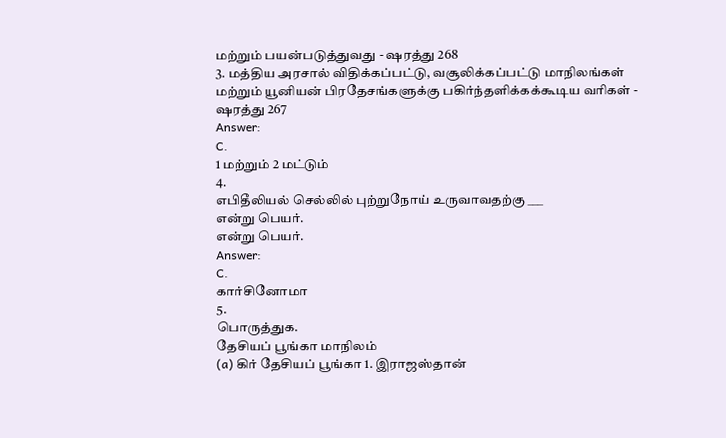மற்றும் பயன்படுத்துவது - ஷரத்து 268
3. மத்திய அரசால் விதிக்கப்பட்டு, வசூலிக்கப்பட்டு மாநிலங்கள் மற்றும் யூனியன் பிரதேசங்களுக்கு பகிர்ந்தளிக்கக்கூடிய வரிகள் - ஷரத்து 267
Answer:
C.
1 மற்றும் 2 மட்டும்
4.
எபிதீலியல் செல்லில் புற்றுநோய் உருவாவதற்கு ___
என்று பெயர்.
என்று பெயர்.
Answer:
C.
கார்சினோமா
5.
பொருத்துக.
தேசியப் பூங்கா மாநிலம்
(a) கிர் தேசியப் பூங்கா 1. இராஜஸ்தான்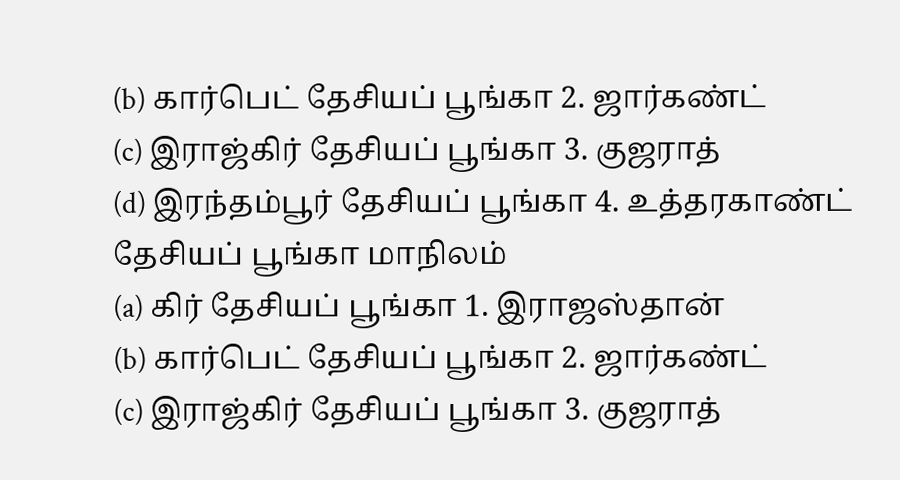(b) கார்பெட் தேசியப் பூங்கா 2. ஜார்கண்ட்
(c) இராஜ்கிர் தேசியப் பூங்கா 3. குஜராத்
(d) இரந்தம்பூர் தேசியப் பூங்கா 4. உத்தரகாண்ட்
தேசியப் பூங்கா மாநிலம்
(a) கிர் தேசியப் பூங்கா 1. இராஜஸ்தான்
(b) கார்பெட் தேசியப் பூங்கா 2. ஜார்கண்ட்
(c) இராஜ்கிர் தேசியப் பூங்கா 3. குஜராத்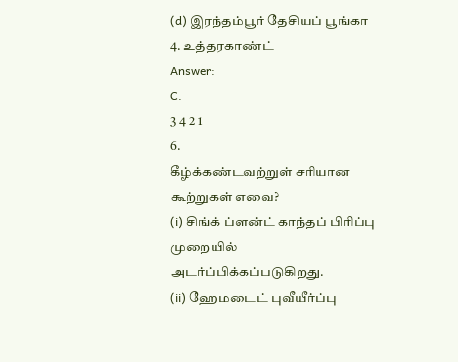(d) இரந்தம்பூர் தேசியப் பூங்கா 4. உத்தரகாண்ட்
Answer:
C.
3 4 2 1
6.
கீழ்க்கண்டவற்றுள் சரியான கூற்றுகள் எவை?
(i) சிங்க் ப்ளன்ட் காந்தப் பிரிப்பு முறையில் அடர்ப்பிக்கப்படுகிறது.
(ii) ஹேமடைட் புவீயீர்ப்பு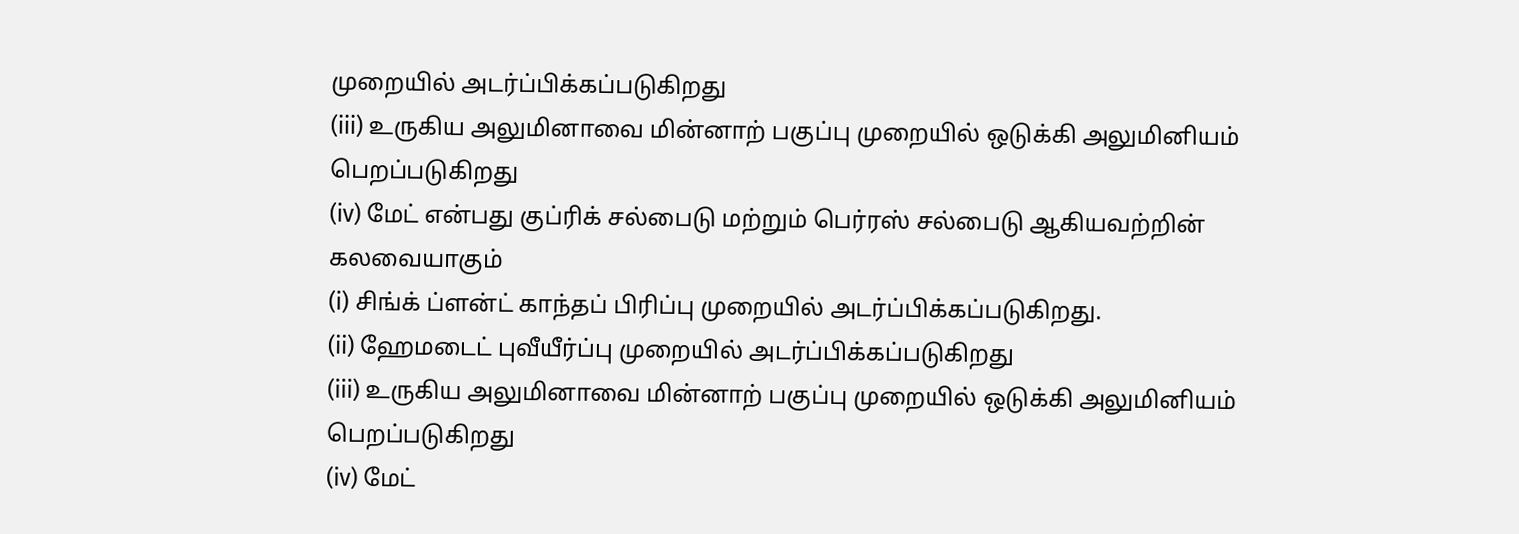முறையில் அடர்ப்பிக்கப்படுகிறது
(iii) உருகிய அலுமினாவை மின்னாற் பகுப்பு முறையில் ஒடுக்கி அலுமினியம் பெறப்படுகிறது
(iv) மேட் என்பது குப்ரிக் சல்பைடு மற்றும் பெர்ரஸ் சல்பைடு ஆகியவற்றின் கலவையாகும்
(i) சிங்க் ப்ளன்ட் காந்தப் பிரிப்பு முறையில் அடர்ப்பிக்கப்படுகிறது.
(ii) ஹேமடைட் புவீயீர்ப்பு முறையில் அடர்ப்பிக்கப்படுகிறது
(iii) உருகிய அலுமினாவை மின்னாற் பகுப்பு முறையில் ஒடுக்கி அலுமினியம் பெறப்படுகிறது
(iv) மேட்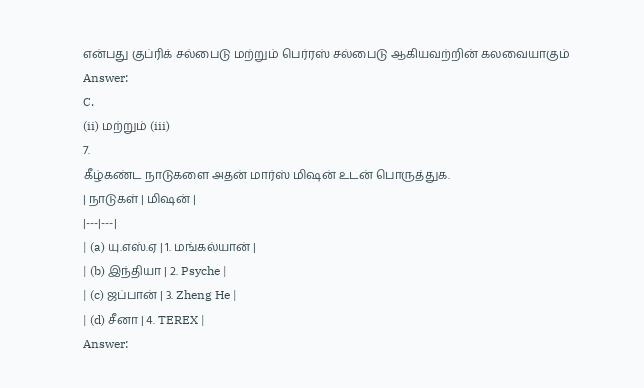என்பது குப்ரிக் சல்பைடு மற்றும் பெர்ரஸ் சல்பைடு ஆகியவற்றின் கலவையாகும்
Answer:
C.
(ii) மற்றும் (iii)
7.
கீழ்கண்ட நாடுகளை அதன் மார்ஸ் மிஷன் உடன் பொருத்துக.
| நாடுகள் | மிஷன் |
|---|---|
| (a) யு.எஸ்.ஏ | 1. மங்கல்யான் |
| (b) இந்தியா | 2. Psyche |
| (c) ஜப்பான் | 3. Zheng He |
| (d) சீனா | 4. TEREX |
Answer: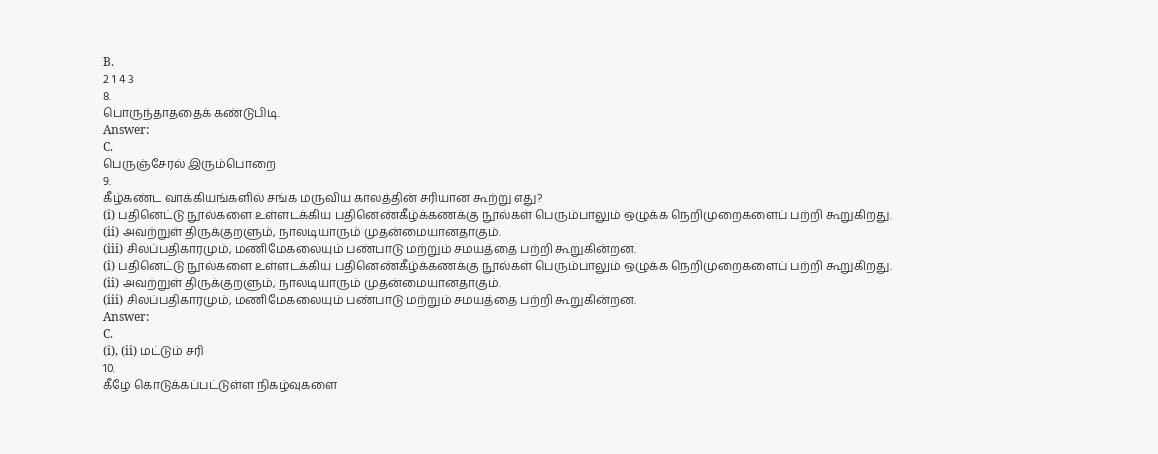B.
2 1 4 3
8.
பொருந்தாததைக் கண்டுபிடி.
Answer:
C.
பெருஞ்சேரல் இரும்பொறை
9.
கீழ்கண்ட வாக்கியங்களில் சங்க மருவிய காலத்தின் சரியான கூற்று எது?
(i) பதினெட்டு நூல்களை உள்ளடக்கிய பதினெண்கீழ்க்கணக்கு நூல்கள் பெரும்பாலும் ஒழுக்க நெறிமுறைகளைப் பற்றி கூறுகிறது.
(ii) அவற்றுள் திருக்குறளும், நாலடியாரும் முதன்மையானதாகும்.
(iii) சிலப்பதிகாரமும், மணிமேகலையும் பண்பாடு மற்றும் சமயத்தை பற்றி கூறுகின்றன.
(i) பதினெட்டு நூல்களை உள்ளடக்கிய பதினெண்கீழ்க்கணக்கு நூல்கள் பெரும்பாலும் ஒழுக்க நெறிமுறைகளைப் பற்றி கூறுகிறது.
(ii) அவற்றுள் திருக்குறளும், நாலடியாரும் முதன்மையானதாகும்.
(iii) சிலப்பதிகாரமும், மணிமேகலையும் பண்பாடு மற்றும் சமயத்தை பற்றி கூறுகின்றன.
Answer:
C.
(i), (ii) மட்டும் சரி
10.
கீழே கொடுக்கப்பட்டுள்ள நிகழ்வுகளை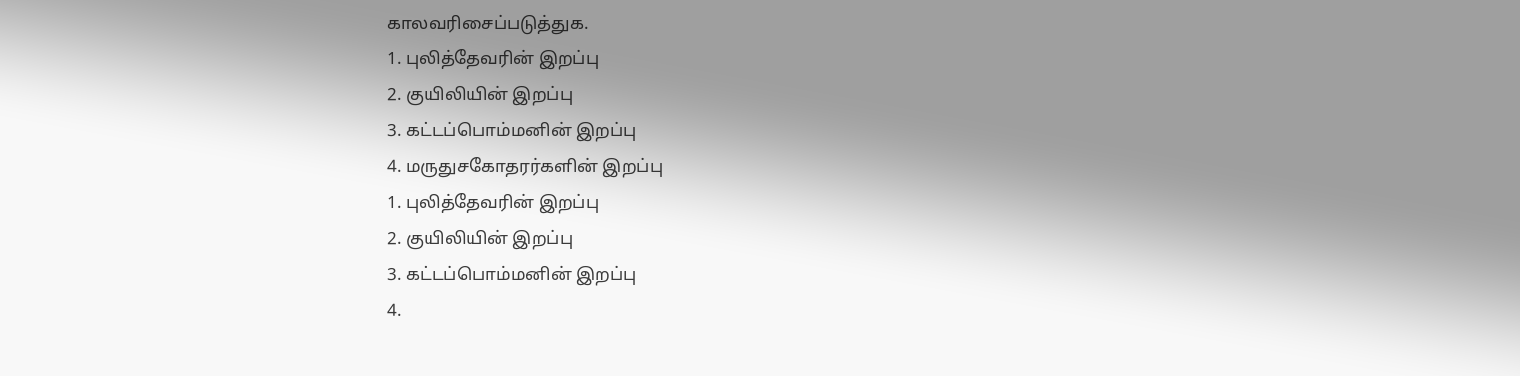காலவரிசைப்படுத்துக.
1. புலித்தேவரின் இறப்பு
2. குயிலியின் இறப்பு
3. கட்டப்பொம்மனின் இறப்பு
4. மருதுசகோதரர்களின் இறப்பு
1. புலித்தேவரின் இறப்பு
2. குயிலியின் இறப்பு
3. கட்டப்பொம்மனின் இறப்பு
4.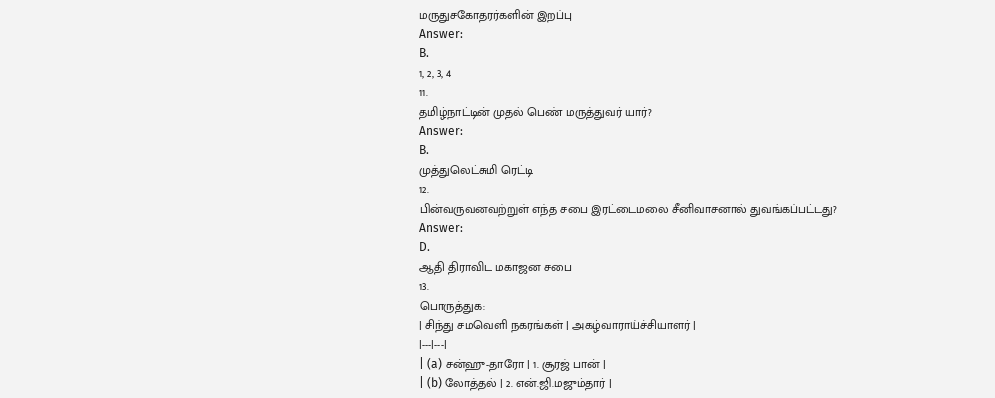மருதுசகோதரர்களின் இறப்பு
Answer:
B.
1, 2, 3, 4
11.
தமிழ்நாட்டின் முதல் பெண் மருத்துவர் யார்?
Answer:
B.
முத்துலெட்சுமி ரெட்டி
12.
பின்வருவனவற்றுள் எந்த சபை இரட்டைமலை சீனிவாசனால் துவங்கப்பட்டது?
Answer:
D.
ஆதி திராவிட மகாஜன சபை
13.
பொருத்துக:
| சிந்து சமவெளி நகரங்கள் | அகழ்வாராய்ச்சியாளர் |
|---|---|
| (a) சன்ஹு-தாரோ | 1. சூரஜ் பான் |
| (b) லோத்தல் | 2. என்.ஜி.மஜும்தார் |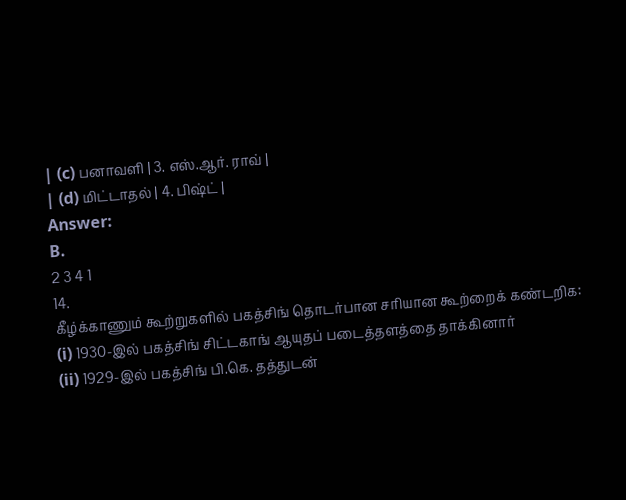| (c) பனாவளி | 3. எஸ்.ஆர். ராவ் |
| (d) மிட்டாதல் | 4. பிஷ்ட் |
Answer:
B.
2 3 4 1
14.
கீழ்க்காணும் கூற்றுகளில் பகத்சிங் தொடர்பான சரியான கூற்றைக் கண்டறிக:
(i) 1930-இல் பகத்சிங் சிட்டகாங் ஆயுதப் படைத்தளத்தை தாக்கினார்
(ii) 1929-இல் பகத்சிங் பி.கெ. தத்துடன்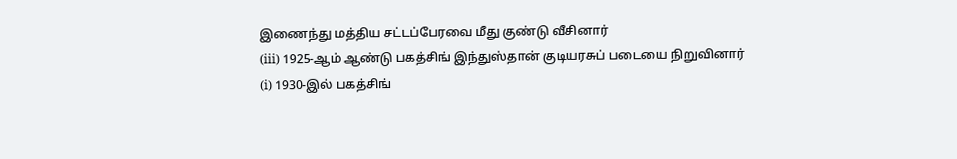இணைந்து மத்திய சட்டப்பேரவை மீது குண்டு வீசினார்
(iii) 1925-ஆம் ஆண்டு பகத்சிங் இந்துஸ்தான் குடியரசுப் படையை நிறுவினார்
(i) 1930-இல் பகத்சிங்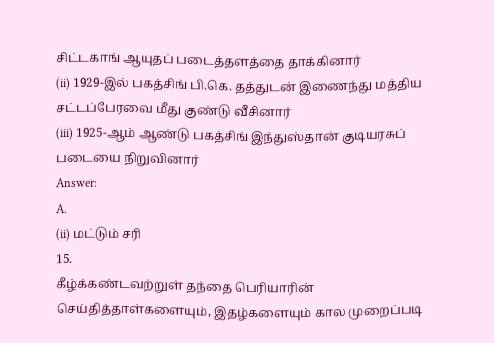சிட்டகாங் ஆயுதப் படைத்தளத்தை தாக்கினார்
(ii) 1929-இல் பகத்சிங் பி.கெ. தத்துடன் இணைந்து மத்திய சட்டப்பேரவை மீது குண்டு வீசினார்
(iii) 1925-ஆம் ஆண்டு பகத்சிங் இந்துஸ்தான் குடியரசுப் படையை நிறுவினார்
Answer:
A.
(ii) மட்டும் சரி
15.
கீழ்க்கண்டவற்றுள் தந்தை பெரியாரின் செய்தித்தாள்களையும், இதழ்களையும் கால முறைப்படி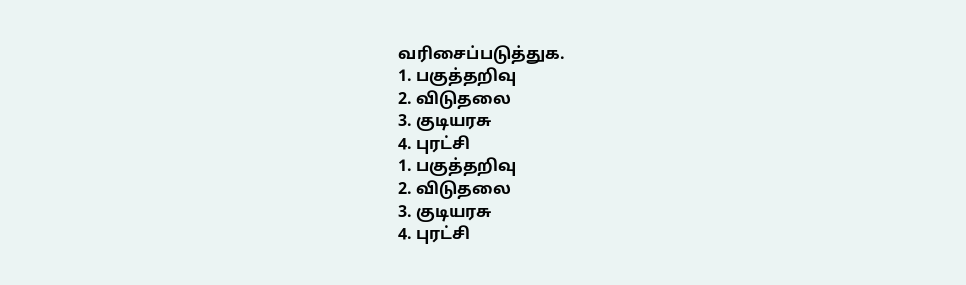வரிசைப்படுத்துக.
1. பகுத்தறிவு
2. விடுதலை
3. குடியரசு
4. புரட்சி
1. பகுத்தறிவு
2. விடுதலை
3. குடியரசு
4. புரட்சி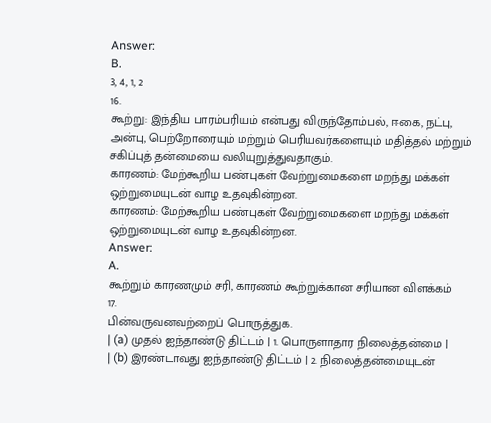Answer:
B.
3, 4, 1, 2
16.
கூற்று: இந்திய பாரம்பரியம் என்பது விருந்தோம்பல், ஈகை, நட்பு, அன்பு, பெற்றோரையும் மற்றும் பெரியவர்களையும் மதித்தல் மற்றும் சகிப்புத் தன்மையை வலியுறுத்துவதாகும்.
காரணம்: மேற்கூறிய பண்புகள் வேற்றுமைகளை மறந்து மக்கள் ஒற்றுமையுடன் வாழ உதவுகின்றன.
காரணம்: மேற்கூறிய பண்புகள் வேற்றுமைகளை மறந்து மக்கள் ஒற்றுமையுடன் வாழ உதவுகின்றன.
Answer:
A.
கூற்றும் காரணமும் சரி, காரணம் கூற்றுக்கான சரியான விளக்கம்
17.
பின்வருவனவற்றைப் பொருத்துக.
| (a) முதல் ஐந்தாண்டு திட்டம் | 1. பொருளாதார நிலைத்தன்மை |
| (b) இரண்டாவது ஐந்தாண்டு திட்டம் | 2. நிலைத்தன்மையுடன்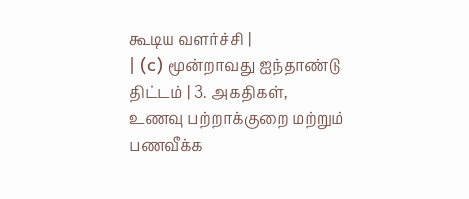கூடிய வளர்ச்சி |
| (c) மூன்றாவது ஐந்தாண்டு திட்டம் | 3. அகதிகள், உணவு பற்றாக்குறை மற்றும் பணவீக்க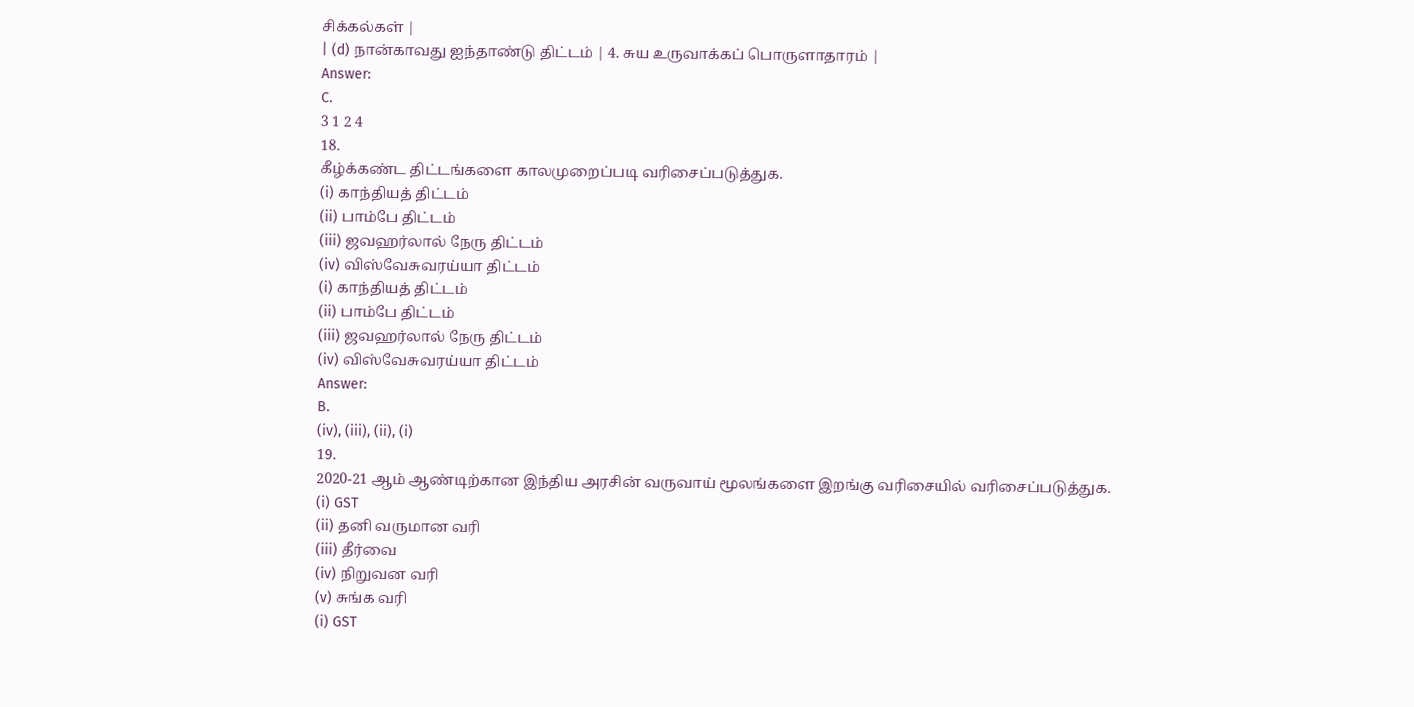சிக்கல்கள் |
| (d) நான்காவது ஐந்தாண்டு திட்டம் | 4. சுய உருவாக்கப் பொருளாதாரம் |
Answer:
C.
3 1 2 4
18.
கீழ்க்கண்ட திட்டங்களை காலமுறைப்படி வரிசைப்படுத்துக.
(i) காந்தியத் திட்டம்
(ii) பாம்பே திட்டம்
(iii) ஜவஹர்லால் நேரு திட்டம்
(iv) விஸ்வேசுவரய்யா திட்டம்
(i) காந்தியத் திட்டம்
(ii) பாம்பே திட்டம்
(iii) ஜவஹர்லால் நேரு திட்டம்
(iv) விஸ்வேசுவரய்யா திட்டம்
Answer:
B.
(iv), (iii), (ii), (i)
19.
2020-21 ஆம் ஆண்டிற்கான இந்திய அரசின் வருவாய் மூலங்களை இறங்கு வரிசையில் வரிசைப்படுத்துக.
(i) GST
(ii) தனி வருமான வரி
(iii) தீர்வை
(iv) நிறுவன வரி
(v) சுங்க வரி
(i) GST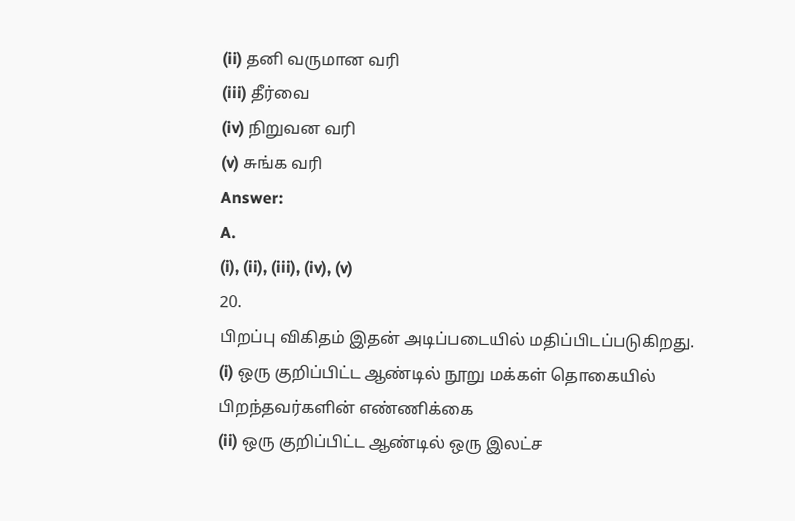(ii) தனி வருமான வரி
(iii) தீர்வை
(iv) நிறுவன வரி
(v) சுங்க வரி
Answer:
A.
(i), (ii), (iii), (iv), (v)
20.
பிறப்பு விகிதம் இதன் அடிப்படையில் மதிப்பிடப்படுகிறது.
(i) ஒரு குறிப்பிட்ட ஆண்டில் நூறு மக்கள் தொகையில் பிறந்தவர்களின் எண்ணிக்கை
(ii) ஒரு குறிப்பிட்ட ஆண்டில் ஒரு இலட்ச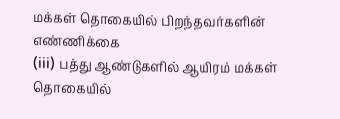மக்கள் தொகையில் பிறந்தவர்களின் எண்ணிக்கை
(iii) பத்து ஆண்டுகளில் ஆயிரம் மக்கள் தொகையில்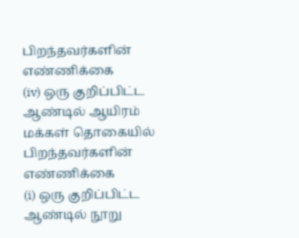பிறந்தவர்களின் எண்ணிக்கை
(iv) ஒரு குறிப்பிட்ட ஆண்டில் ஆயிரம் மக்கள் தொகையில் பிறந்தவர்களின் எண்ணிக்கை
(i) ஒரு குறிப்பிட்ட ஆண்டில் நூறு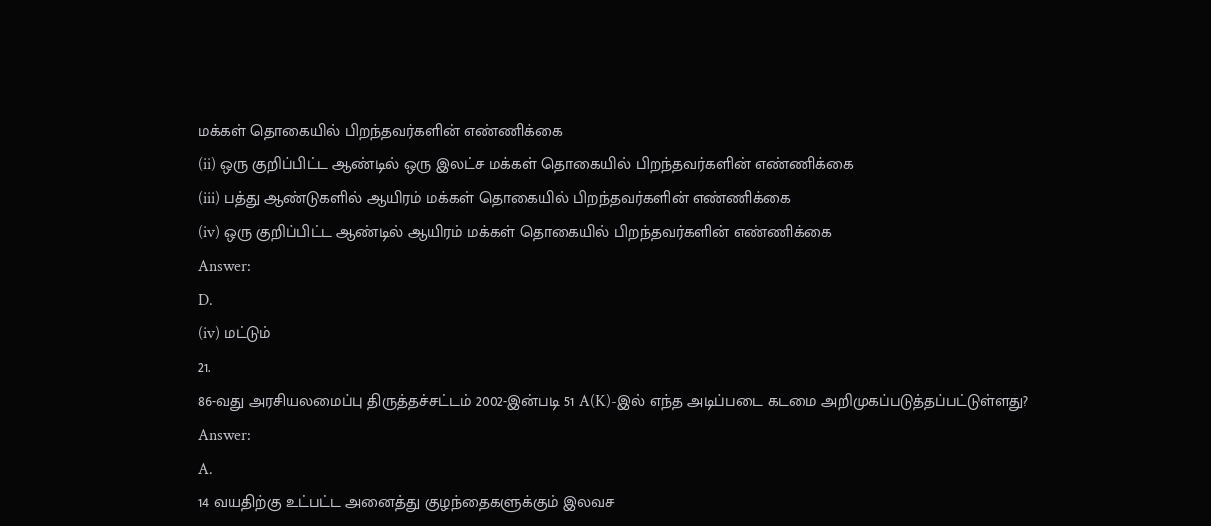மக்கள் தொகையில் பிறந்தவர்களின் எண்ணிக்கை
(ii) ஒரு குறிப்பிட்ட ஆண்டில் ஒரு இலட்ச மக்கள் தொகையில் பிறந்தவர்களின் எண்ணிக்கை
(iii) பத்து ஆண்டுகளில் ஆயிரம் மக்கள் தொகையில் பிறந்தவர்களின் எண்ணிக்கை
(iv) ஒரு குறிப்பிட்ட ஆண்டில் ஆயிரம் மக்கள் தொகையில் பிறந்தவர்களின் எண்ணிக்கை
Answer:
D.
(iv) மட்டும்
21.
86-வது அரசியலமைப்பு திருத்தச்சட்டம் 2002-இன்படி 51 A(K)-இல் எந்த அடிப்படை கடமை அறிமுகப்படுத்தப்பட்டுள்ளது?
Answer:
A.
14 வயதிற்கு உட்பட்ட அனைத்து குழந்தைகளுக்கும் இலவச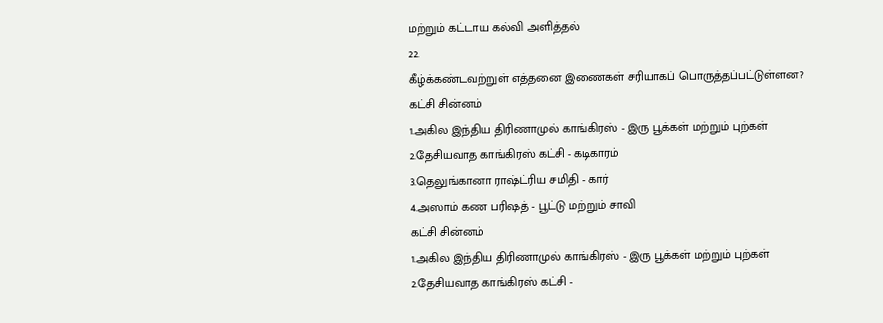மற்றும் கட்டாய கல்வி அளித்தல்
22.
கீழ்க்கண்டவற்றுள் எத்தனை இணைகள் சரியாகப் பொருத்தப்பட்டுள்ளன?
கட்சி சின்னம்
1.அகில இந்திய திரிணாமுல் காங்கிரஸ் - இரு பூக்கள் மற்றும் புற்கள்
2.தேசியவாத காங்கிரஸ் கட்சி - கடிகாரம்
3.தெலுங்கானா ராஷ்ட்ரிய சமிதி - கார்
4.அஸாம் கண பரிஷத் - பூட்டு மற்றும் சாவி
கட்சி சின்னம்
1.அகில இந்திய திரிணாமுல் காங்கிரஸ் - இரு பூக்கள் மற்றும் புற்கள்
2.தேசியவாத காங்கிரஸ் கட்சி -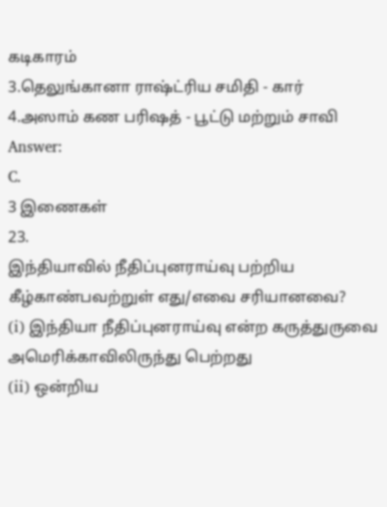கடிகாரம்
3.தெலுங்கானா ராஷ்ட்ரிய சமிதி - கார்
4.அஸாம் கண பரிஷத் - பூட்டு மற்றும் சாவி
Answer:
C.
3 இணைகள்
23.
இந்தியாவில் நீதிப்புனராய்வு பற்றிய கீழ்காண்பவற்றுள் எது/எவை சரியானவை?
(i) இந்தியா நீதிப்புனராய்வு என்ற கருத்துருவை அமெரிக்காவிலிருந்து பெற்றது
(ii) ஒன்றிய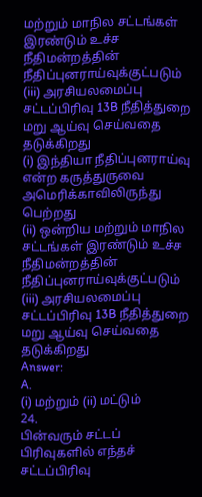மற்றும் மாநில சட்டங்கள் இரண்டும் உச்ச நீதிமன்றத்தின் நீதிப்புனராய்வுக்குட்படும்
(iii) அரசியலமைப்பு சட்டப்பிரிவு 13B நீதித்துறை மறு ஆய்வு செய்வதை தடுக்கிறது
(i) இந்தியா நீதிப்புனராய்வு என்ற கருத்துருவை அமெரிக்காவிலிருந்து பெற்றது
(ii) ஒன்றிய மற்றும் மாநில சட்டங்கள் இரண்டும் உச்ச நீதிமன்றத்தின் நீதிப்புனராய்வுக்குட்படும்
(iii) அரசியலமைப்பு சட்டப்பிரிவு 13B நீதித்துறை மறு ஆய்வு செய்வதை தடுக்கிறது
Answer:
A.
(i) மற்றும் (ii) மட்டும்
24.
பின்வரும் சட்டப் பிரிவுகளில் எந்தச் சட்டப்பிரிவு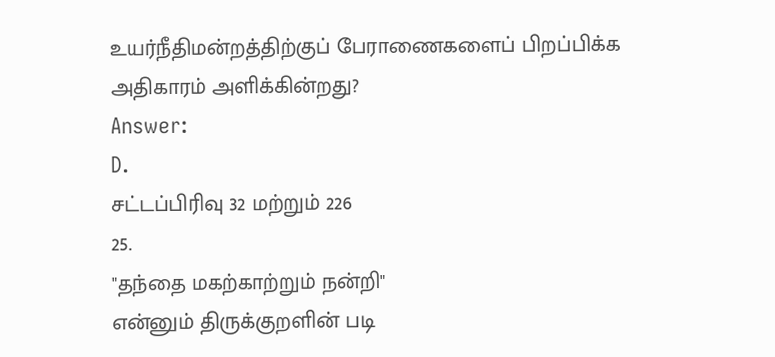உயர்நீதிமன்றத்திற்குப் பேராணைகளைப் பிறப்பிக்க அதிகாரம் அளிக்கின்றது?
Answer:
D.
சட்டப்பிரிவு 32 மற்றும் 226
25.
"தந்தை மகற்காற்றும் நன்றி"
என்னும் திருக்குறளின் படி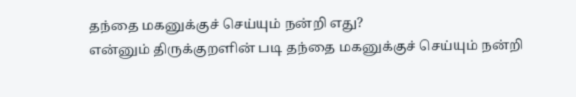தந்தை மகனுக்குச் செய்யும் நன்றி எது?
என்னும் திருக்குறளின் படி தந்தை மகனுக்குச் செய்யும் நன்றி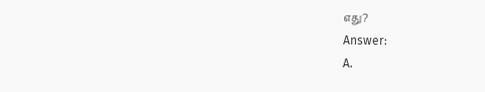எது?
Answer:
A.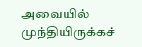அவையில் முந்தியிருக்கச்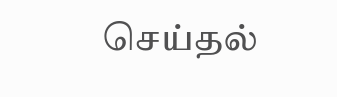செய்தல்